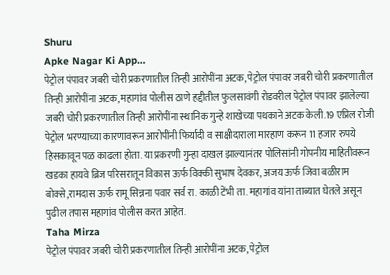Shuru
Apke Nagar Ki App…
पेट्रोल पंपावर जबरी चोरी प्रकरणातील तिन्ही आरोपींना अटक, पेट्रोल पंपावर जबरी चोरी प्रकरणातील तिन्ही आरोपींना अटक, महागांव पोलीस ठाणे हद्दीतील फुलसावंगी रोडवरील पेट्रोल पंपावर झालेल्या जबरी चोरी प्रकरणातील तिन्ही आरोपींना स्थानिक गुन्हे शाखेच्या पथकाने अटक केली.19 एप्रिल रोजी पेट्रोल भरण्याच्या कारणावरून आरोपींनी फिर्यादी व साक्षीदाराला मारहाण करून 11 हजार रुपये हिसकावून पळ काढला होता. या प्रकरणी गुन्हा दाखल झाल्यानंतर पोलिसांनी गोपनीय माहितीवरून खडका हायवे ब्रिज परिसरातून विकास ऊर्फ विक्की सुभाष देवकर, अजय ऊर्फ जिवा बळीराम बोक्से,रामदास ऊर्फ रामू सिन्नना पवार सर्व रा. काळी टेंभी ता. महागांव यांना ताब्यात घेतले असून पुढील तपास महागांव पोलीस करत आहेत.
Taha Mirza
पेट्रोल पंपावर जबरी चोरी प्रकरणातील तिन्ही आरोपींना अटक, पेट्रोल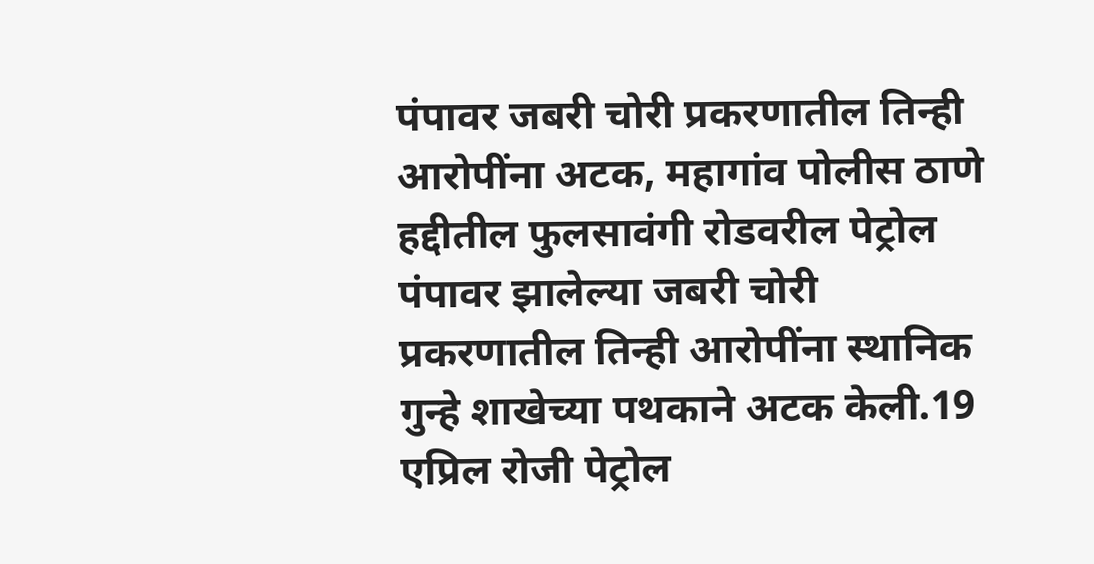पंपावर जबरी चोरी प्रकरणातील तिन्ही आरोपींना अटक, महागांव पोलीस ठाणे हद्दीतील फुलसावंगी रोडवरील पेट्रोल पंपावर झालेल्या जबरी चोरी प्रकरणातील तिन्ही आरोपींना स्थानिक गुन्हे शाखेच्या पथकाने अटक केली.19 एप्रिल रोजी पेट्रोल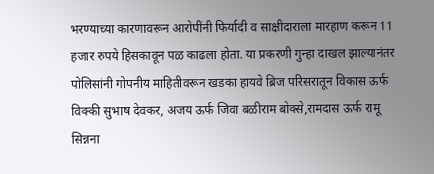भरण्याच्या कारणावरून आरोपींनी फिर्यादी व साक्षीदाराला मारहाण करून 11 हजार रुपये हिसकावून पळ काढला होता. या प्रकरणी गुन्हा दाखल झाल्यानंतर पोलिसांनी गोपनीय माहितीवरून खडका हायवे ब्रिज परिसरातून विकास ऊर्फ विक्की सुभाष देवकर, अजय ऊर्फ जिवा बळीराम बोक्से,रामदास ऊर्फ रामू सिन्नना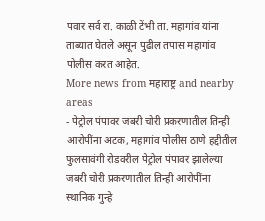पवार सर्व रा. काळी टेंभी ता. महागांव यांना ताब्यात घेतले असून पुढील तपास महागांव पोलीस करत आहेत.
More news from महाराष्ट्र and nearby areas
- पेट्रोल पंपावर जबरी चोरी प्रकरणातील तिन्ही आरोपींना अटक, महागांव पोलीस ठाणे हद्दीतील फुलसावंगी रोडवरील पेट्रोल पंपावर झालेल्या जबरी चोरी प्रकरणातील तिन्ही आरोपींना स्थानिक गुन्हे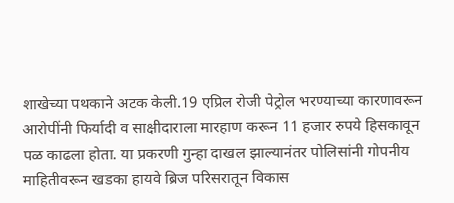शाखेच्या पथकाने अटक केली.19 एप्रिल रोजी पेट्रोल भरण्याच्या कारणावरून आरोपींनी फिर्यादी व साक्षीदाराला मारहाण करून 11 हजार रुपये हिसकावून पळ काढला होता. या प्रकरणी गुन्हा दाखल झाल्यानंतर पोलिसांनी गोपनीय माहितीवरून खडका हायवे ब्रिज परिसरातून विकास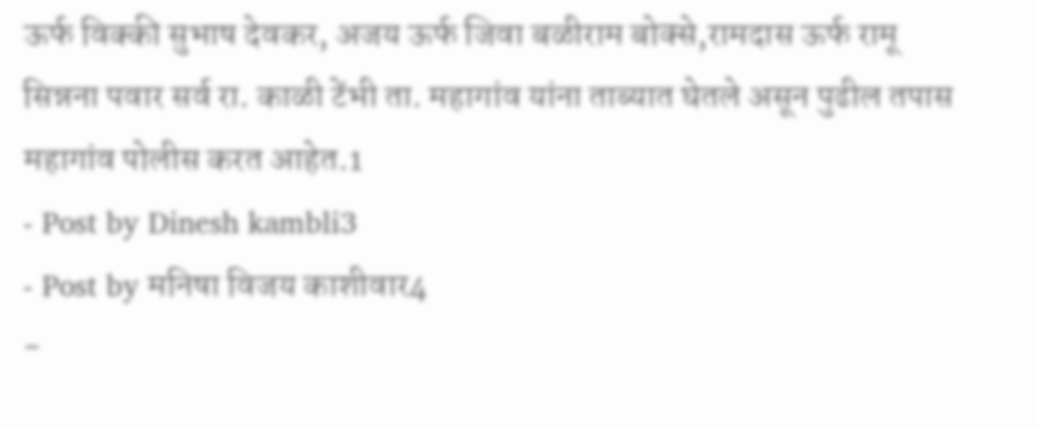ऊर्फ विक्की सुभाष देवकर, अजय ऊर्फ जिवा बळीराम बोक्से,रामदास ऊर्फ रामू सिन्नना पवार सर्व रा. काळी टेंभी ता. महागांव यांना ताब्यात घेतले असून पुढील तपास महागांव पोलीस करत आहेत.1
- Post by Dinesh kambli3
- Post by मनिषा विजय काशीवार4
-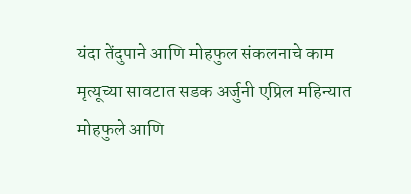यंदा तेंदुपाने आणि मोहफुल संकलनाचे काम मृत्यूच्या सावटात सडक अर्जुनी एप्रिल महिन्यात मोहफुले आणि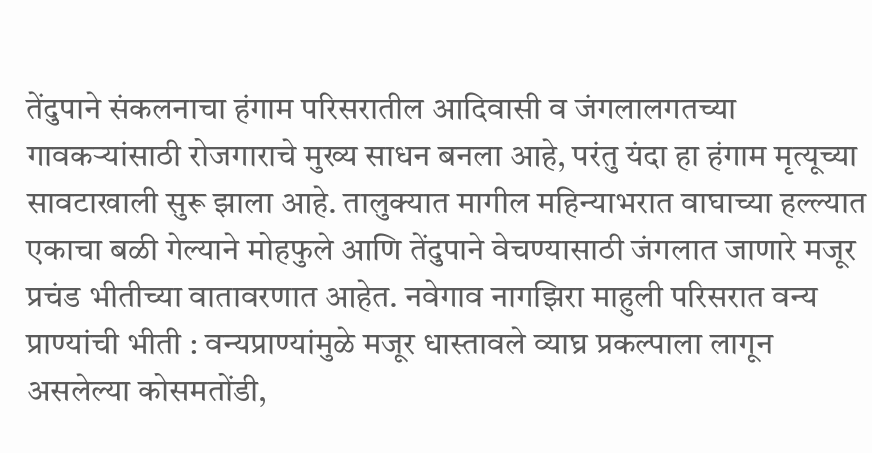तेंदुपाने संकलनाचा हंगाम परिसरातील आदिवासी व जंगलालगतच्या गावकऱ्यांसाठी रोजगाराचे मुख्य साधन बनला आहे, परंतु यंदा हा हंगाम मृत्यूच्या सावटाखाली सुरू झाला आहे. तालुक्यात मागील महिन्याभरात वाघाच्या हल्ल्यात एकाचा बळी गेल्याने मोहफुले आणि तेंदुपाने वेचण्यासाठी जंगलात जाणारे मजूर प्रचंड भीतीच्या वातावरणात आहेत. नवेगाव नागझिरा माहुली परिसरात वन्य प्राण्यांची भीती : वन्यप्राण्यांमुळे मजूर धास्तावले व्याघ्र प्रकल्पाला लागून असलेल्या कोसमतोंडी,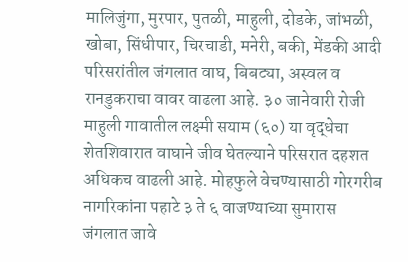मालिजुंगा, मुरपार, पुतळी, माहुली, दोडके, जांभळी, खोबा, सिंधीपार, चिरचाडी, मनेरी, बकी, मेंडकी आदी परिसरांतील जंगलात वाघ, बिबट्या, अस्वल व रानडुकराचा वावर वाढला आहे. ३० जानेवारी रोजी माहुली गावातील लक्ष्मी सयाम (६०) या वृद्धेचा शेतशिवारात वाघाने जीव घेतल्याने परिसरात दहशत अधिकच वाढली आहे. मोहफुले वेचण्यासाठी गोरगरीब नागरिकांना पहाटे ३ ते ६ वाजण्याच्या सुमारास जंगलात जावे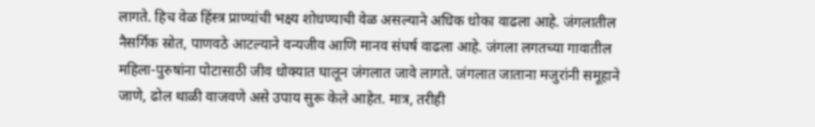लागते. हिच वेळ हिंस्त्र प्राण्यांची भक्ष्य शोधण्याची वेळ असल्याने अधिक धोका वाढला आहे. जंगलातील नैसर्गिक स्रोत, पाणवठे आटल्याने वन्यजीव आणि मानव संघर्ष वाढला आहे. जंगला लगतच्या गावातील महिला-पुरुषांना पोटासाठी जीव धोक्यात घालून जंगलात जावे लागते. जंगलात जाताना मजुरांनी समूहाने जाणे, ढोल थाळी वाजवणे असे उपाय सुरू केले आहेत. मात्र, तरीही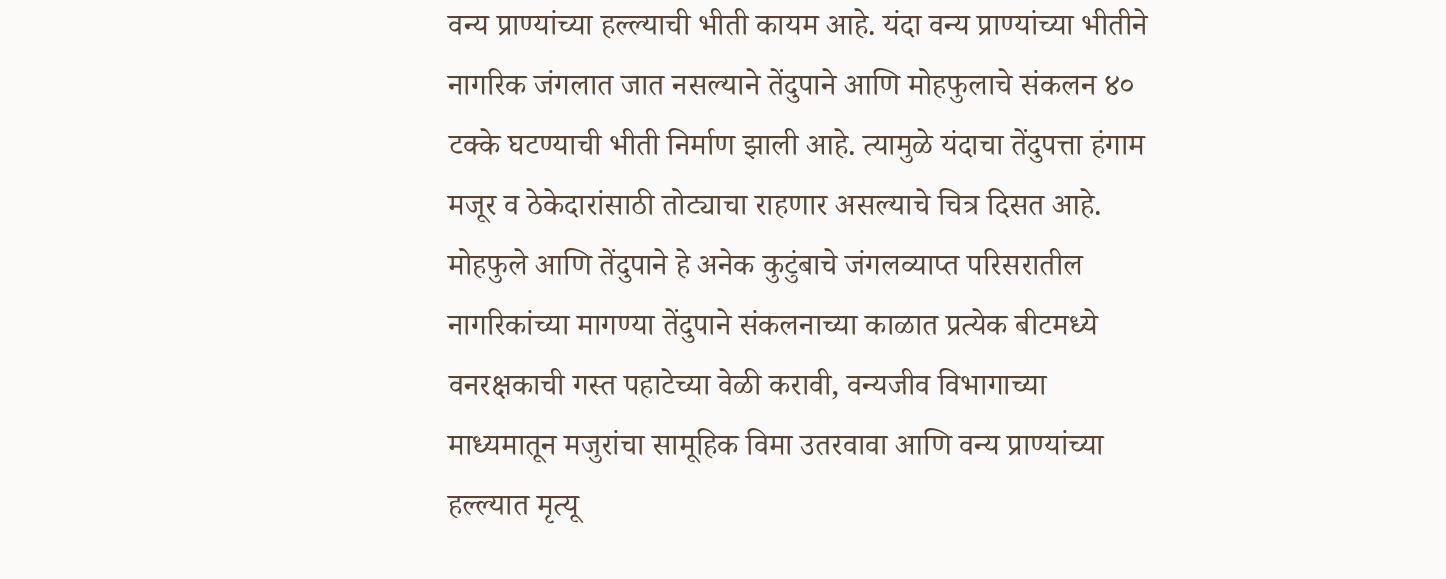वन्य प्राण्यांच्या हल्ल्याची भीती कायम आहे. यंदा वन्य प्राण्यांच्या भीतीने नागरिक जंगलात जात नसल्याने तेंदुपाने आणि मोहफुलाचे संकलन ४० टक्के घटण्याची भीती निर्माण झाली आहे. त्यामुळे यंदाचा तेंदुपत्ता हंगाम मजूर व ठेकेदारांसाठी तोट्याचा राहणार असल्याचे चित्र दिसत आहे. मोहफुले आणि तेंदुपाने हे अनेक कुटुंबाचे जंगलव्याप्त परिसरातील नागरिकांच्या मागण्या तेंदुपाने संकलनाच्या काळात प्रत्येक बीटमध्ये वनरक्षकाची गस्त पहाटेच्या वेळी करावी, वन्यजीव विभागाच्या माध्यमातून मजुरांचा सामूहिक विमा उतरवावा आणि वन्य प्राण्यांच्या हल्ल्यात मृत्यू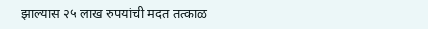झाल्यास २५ लाख रुपयांची मदत तत्काळ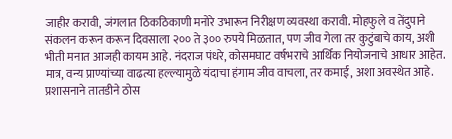जाहीर करावी, जंगलात ठिकठिकाणी मनोरे उभारून निरीक्षण व्यवस्था करावी. मोहफुले व तेंदुपाने संकलन करून करून दिवसाला २०० ते ३०० रुपये मिळतात, पण जीव गेला तर कुटुंबाचे काय, अशी भीती मनात आजही कायम आहे. नंदराज पंधरे, कोसमघाट वर्षभराचे आर्थिक नियोजनाचे आधार आहेत. मात्र, वन्य प्राण्यांच्या वाढत्या हल्ल्यामुळे यंदाचा हंगाम जीव वाचला, तर कमाई, अशा अवस्थेत आहे. प्रशासनाने तातडीने ठोस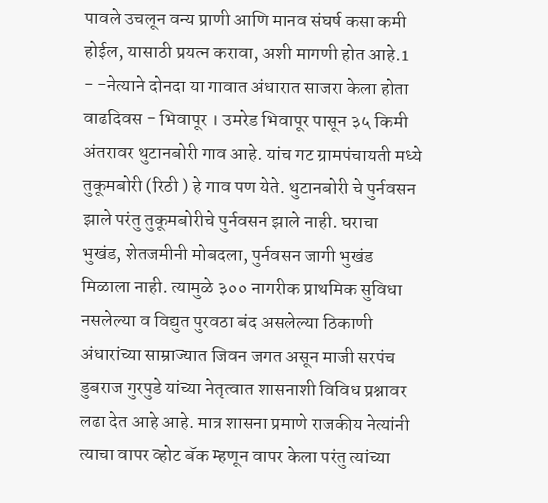पावले उचलून वन्य प्राणी आणि मानव संघर्ष कसा कमी होईल, यासाठी प्रयत्न करावा, अशी मागणी होत आहे.1
- -नेत्याने दोनदा या गावात अंधारात साजरा केला होता वाढदिवस - भिवापूर । उमरेड भिवापूर पासून ३५ किमी अंतरावर थुटानबोरी गाव आहे. यांच गट ग्रामपंचायती मध्ये तुकूमबोरी (रिठी ) हे गाव पण येते. थुटानबोरी चे पुर्नवसन झाले परंतु तुकूमबोरीचे पुर्नवसन झाले नाही. घराचा भुखंड, शेतजमीनी मोबदला, पुर्नवसन जागी भुखंड मिळाला नाही. त्यामुळे ३०० नागरीक प्राथमिक सुविधा नसलेल्या व विद्युत पुरवठा बंद असलेल्या ठिकाणी अंधारांच्या साम्राज्यात जिवन जगत असून माजी सरपंच डुबराज गुरपुडे यांच्या नेतृत्वात शासनाशी विविध प्रश्नावर लढा देत आहे आहे. मात्र शासना प्रमाणे राजकीय नेत्यांनी त्याचा वापर व्होट बॅक म्हणून वापर केला परंतु त्यांच्या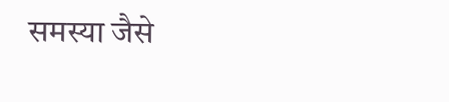समस्या जैसे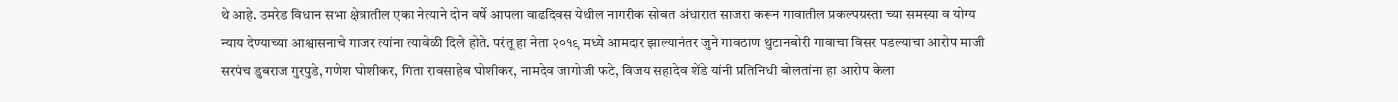थे आहे. उमरेड विधान सभा क्षेत्रातील एका नेत्याने दोन वर्षे आपला वाढदिवस येथील नागरीक सोबत अंधारात साजरा करून गावातील प्रकल्पग्रस्ता च्या समस्या व योग्य न्याय देण्याच्या आश्वासनाचे गाजर त्यांना त्यावेळी दिले होते. परंतू हा नेता २०१९ मध्ये आमदार झाल्यानंतर जुने गावठाण थुटानबोरी गावाचा विसर पडल्याचा आरोप माजी सरपंच डुबराज गुरपुडे, गणेश घोशीकर, गिता रावसाहेब घोशीकर, नामदेव जागोजी फटे, विजय सहादेव शेंडे यांनी प्रतिनिधी बोलतांना हा आरोप केला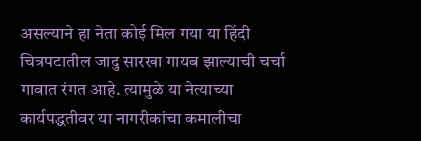असल्याने हा नेता कोई मिल गया या हिंदी चित्रपटातील जादु सारखा गायब झाल्याची चर्चा गावात रंगत आहे. त्यामुळे या नेत्याच्या कार्यपद्धतीवर या नागरीकांचा कमालीचा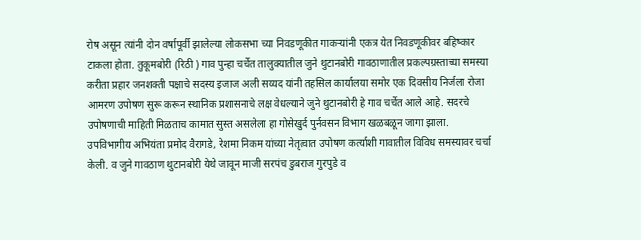रोष असून त्यांनी दोन वर्षापूर्वी झालेल्या लोकसभा च्या निवडणूकीत गाकऱ्यांनी एकत्र येत निवडणूकीवर बहिष्कार टाकला होता. तुकूमबोरी (रिठी ) गाव पुन्हा चर्चेत तालुक्यातील जुने थुटानबोरी गावठाणातील प्रकल्पग्रस्ताच्या समस्या करीता प्रहार जनशक्ती पक्षाचे सदस्य इजाज अली सय्यद यांनी तहसिल कार्यालया समोर एक दिवसीय निर्जला रोजा आमरण उपोषण सुरू करून स्थानिक प्रशासनाचे लक्ष वेधल्याने जुने थुटानबोरी हे गाव चर्चेत आले आहे. सदरचे उपोषणाची माहिती मिळताच कामात सुस्त असलेला हा गोसेखुर्द पुर्नवसन विभाग खळबळून जागा झाला. उपविभागीय अभियंता प्रमोद वैरागडे, रेशमा निकम यांच्या नेतृत्वात उपोषण कर्त्याशी गावातील विविध समस्यावर चर्चा केली. व जुने गावठाण थुटानबोरी येथे जावून माजी सरपंच डुबराज गुरपुडे व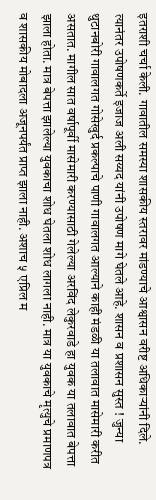इतराशी चर्चा केली. गावातील समस्या शासकीय स्तरावर मांडण्याचे आश्वासन वरीष्ट अधिकाऱ्यांनी दिले. त्यानंतर उपोषणकर्ते इजाज अली सय्यद यांनी उपोषण मागे घेतले आहे. शासन व प्रशासन सुस्त ! जुन्या थुटानबोरी गावालगत गोसेखुर्द प्रकल्पाचे पाणी गावालगत आल्याने काही मंडळी या तलावात मासेमारी करीत असतात. मागील सात वर्षापूर्वी मासेमारी करण्यासाठी गेलेल्या अरविंद लेकुरवाडे हा युवक या तलावात बेपत्ता झाला होता. मात्र बेपत्ता झालेल्या युवकाचा शोध घेतला शोध लागला नाही. मात्र या युवकाचे मृत्युचे प्रमाणपत्र व शासकीय मोबादला अजूनपर्यंत प्राप्त झाला नाही. अशाच ५ एप्रिल म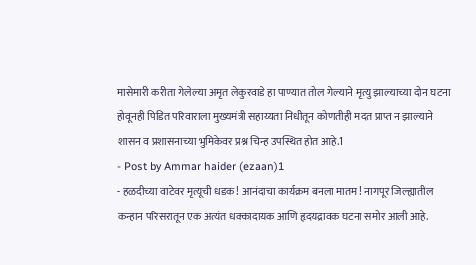मासेमारी करीता गेलेल्या अमृत लेकुरवाडे हा पाण्यात तोल गेल्याने मृत्यु झाल्याच्या दोन घटना होवूनही पिडित परिवाराला मुख्यमंत्री सहाय्यता निधीतून कोणतीही मदत प्राप्त न झाल्याने शासन व प्रशासनाच्या भुमिकेवर प्रश्न चिन्ह उपस्थित होत आहे.1
- Post by Ammar haider (ezaan)1
- हळदीच्या वाटेवर मृत्यूची धडक! आनंदाचा कार्यक्रम बनला मातम! नागपूर जिल्ह्यातील कन्हान परिसरातून एक अत्यंत धक्कादायक आणि हृदयद्रावक घटना समोर आली आहे.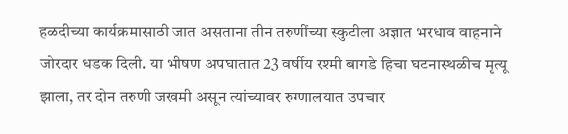हळदीच्या कार्यक्रमासाठी जात असताना तीन तरुणींच्या स्कुटीला अज्ञात भरधाव वाहनाने जोरदार धडक दिली. या भीषण अपघातात 23 वर्षीय रश्मी बागडे हिचा घटनास्थळीच मृत्यू झाला, तर दोन तरुणी जखमी असून त्यांच्यावर रुग्णालयात उपचार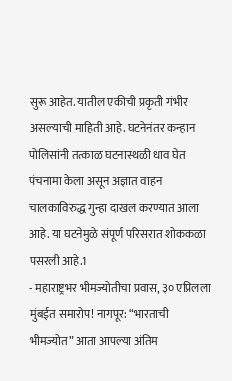सुरू आहेत. यातील एकीची प्रकृती गंभीर असल्याची माहिती आहे. घटनेनंतर कन्हान पोलिसांनी तत्काळ घटनास्थळी धाव घेत पंचनामा केला असून अज्ञात वाहन चालकाविरुद्ध गुन्हा दाखल करण्यात आला आहे. या घटनेमुळे संपूर्ण परिसरात शोककळा पसरली आहे.1
- महाराष्ट्रभर भीमज्योतीचा प्रवास, ३० एप्रिलला मुंबईत समारोप! नागपूर: “भारताची भीमज्योत” आता आपल्या अंतिम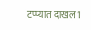टप्प्यात दाखल1